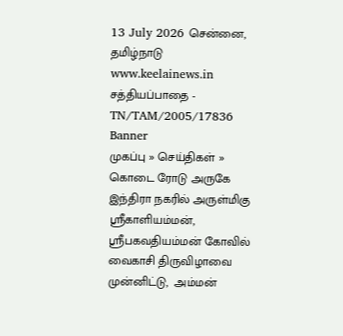13 July 2026 சென்னை, தமிழ்நாடு
www.keelainews.in
சத்தியப்பாதை - TN/TAM/2005/17836
Banner
முகப்பு » செய்திகள் » கொடை ரோடு அருகே இந்திரா நகரில் அருள்மிகு ஸ்ரீகாளியம்மன், ஸ்ரீபகவதியம்மன் கோவில் வைகாசி திருவிழாவை முன்னிட்டு,  அம்மன்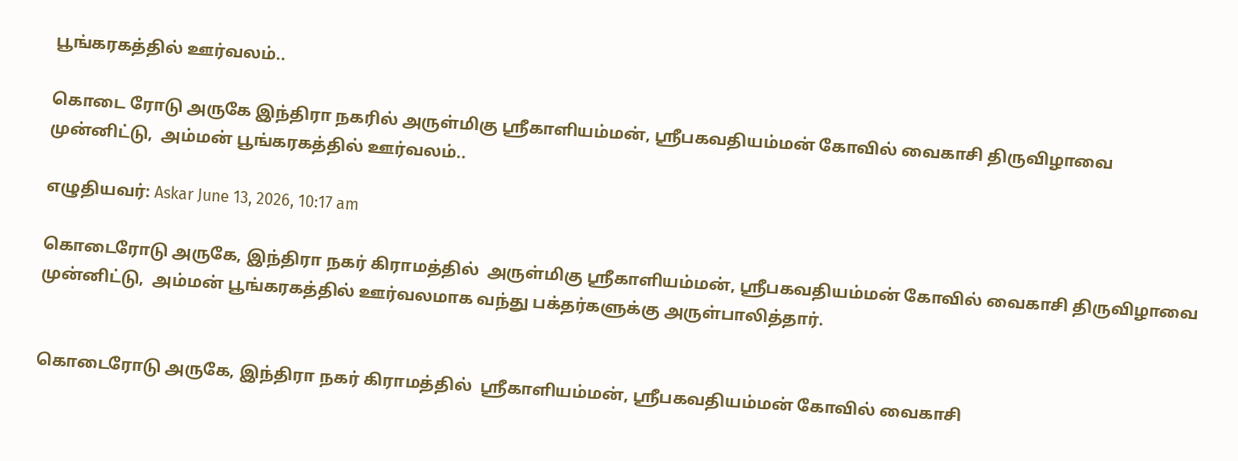பூங்கரகத்தில் ஊர்வலம்..

கொடை ரோடு அருகே இந்திரா நகரில் அருள்மிகு ஸ்ரீகாளியம்மன், ஸ்ரீபகவதியம்மன் கோவில் வைகாசி திருவிழாவை முன்னிட்டு,  அம்மன் பூங்கரகத்தில் ஊர்வலம்..

எழுதியவர்: Askar June 13, 2026, 10:17 am

கொடைரோடு அருகே, இந்திரா நகர் கிராமத்தில்  அருள்மிகு ஸ்ரீகாளியம்மன், ஸ்ரீபகவதியம்மன் கோவில் வைகாசி திருவிழாவை முன்னிட்டு,  அம்மன் பூங்கரகத்தில் ஊர்வலமாக வந்து பக்தர்களுக்கு அருள்பாலித்தார்.


கொடைரோடு அருகே, இந்திரா நகர் கிராமத்தில்  ஸ்ரீகாளியம்மன், ஸ்ரீபகவதியம்மன் கோவில் வைகாசி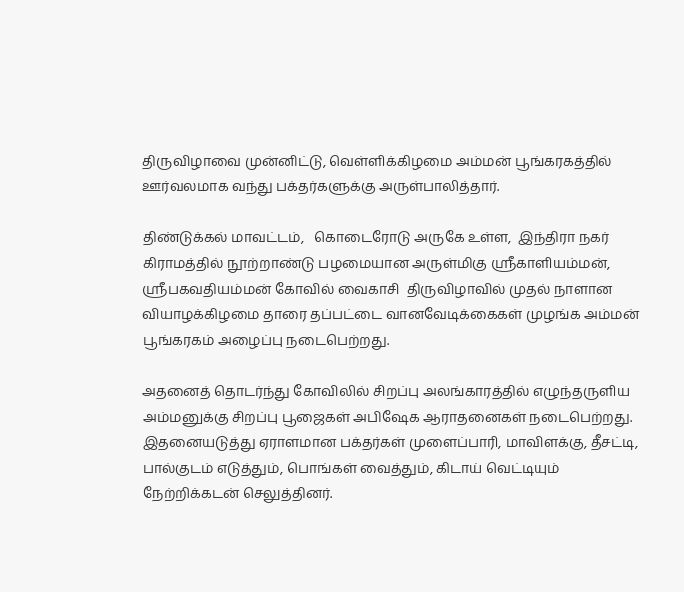திருவிழாவை முன்னிட்டு, வெள்ளிக்கிழமை அம்மன் பூங்கரகத்தில் ஊர்வலமாக வந்து பக்தர்களுக்கு அருள்பாலித்தார்.

திண்டுக்கல் மாவட்டம்,   கொடைரோடு அருகே உள்ள,  இந்திரா நகர் கிராமத்தில் நூற்றாண்டு பழமையான அருள்மிகு ஸ்ரீகாளியம்மன், ஸ்ரீபகவதியம்மன் கோவில் வைகாசி  திருவிழாவில் முதல் நாளான வியாழக்கிழமை தாரை தப்பட்டை வானவேடிக்கைகள் முழங்க அம்மன் பூங்கரகம் அழைப்பு நடைபெற்றது.

அதனைத் தொடர்ந்து கோவிலில் சிறப்பு அலங்காரத்தில் எழுந்தருளிய அம்மனுக்கு சிறப்பு பூஜைகள் அபிஷேக ஆராதனைகள் நடைபெற்றது. இதனையடுத்து ஏராளமான பக்தர்கள் முளைப்பாரி, மாவிளக்கு, தீசட்டி, பால்குடம் எடுத்தும், பொங்கள் வைத்தும், கிடாய் வெட்டியும் நேற்றிக்கடன் செலுத்தினர்.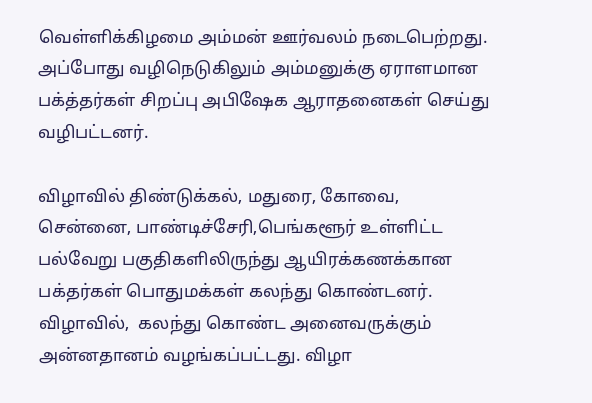வெள்ளிக்கிழமை அம்மன் ஊர்வலம் நடைபெற்றது. அப்போது வழிநெடுகிலும் அம்மனுக்கு ஏராளமான பக்த்தர்கள் சிறப்பு அபிஷேக ஆராதனைகள் செய்து வழிபட்டனர்.

விழாவில் திண்டுக்கல், மதுரை, கோவை, சென்னை, பாண்டிச்சேரி,பெங்களூர் உள்ளிட்ட பல்வேறு பகுதிகளிலிருந்து ஆயிரக்கணக்கான பக்தர்கள் பொதுமக்கள் கலந்து கொண்டனர்.  விழாவில்,  கலந்து கொண்ட அனைவருக்கும்  அன்னதானம் வழங்கப்பட்டது. விழா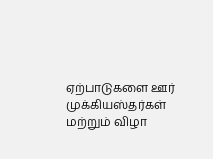ஏற்பாடுகளை ஊர் முக்கியஸ்தர்கள் மற்றும் விழா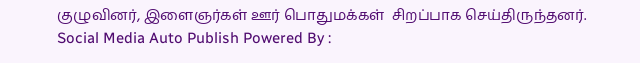குழுவினர், இளைஞர்கள் ஊர் பொதுமக்கள்  சிறப்பாக செய்திருந்தனர்.
Social Media Auto Publish Powered By :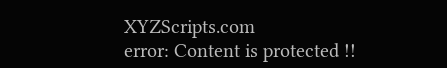XYZScripts.com
error: Content is protected !!